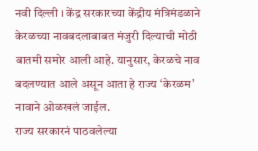नवी दिल्ली । केंद्र सरकारच्या केंद्रीय मंत्रिमंडळाने केरळच्या नावबदलाबाबत मंजुरी दिल्याची मोठी बातमी समोर आली आहे. यानुसार, केरळचे नाव बदलण्यात आले असून आता हे राज्य ‘केरळम’ नावाने ओळखलं जाईल.
राज्य सरकारनं पाठवलेल्या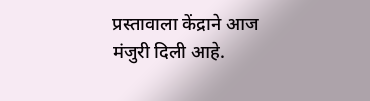प्रस्तावाला केंद्राने आज मंजुरी दिली आहे.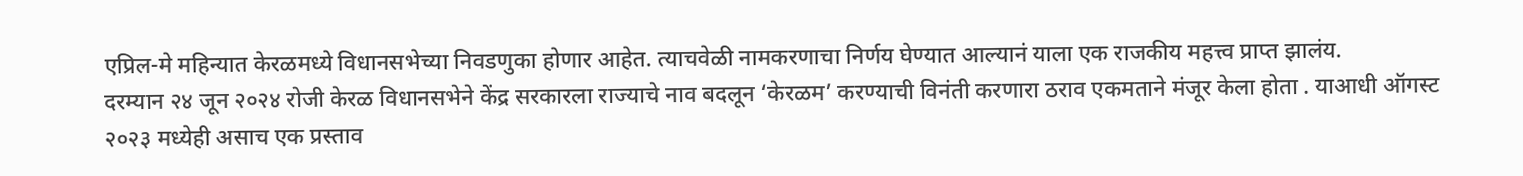एप्रिल-मे महिन्यात केरळमध्ये विधानसभेच्या निवडणुका होणार आहेत. त्याचवेळी नामकरणाचा निर्णय घेण्यात आल्यानं याला एक राजकीय महत्त्व प्राप्त झालंय.
दरम्यान २४ जून २०२४ रोजी केरळ विधानसभेने केंद्र सरकारला राज्याचे नाव बदलून ‘केरळम’ करण्याची विनंती करणारा ठराव एकमताने मंजूर केला होता . याआधी ऑगस्ट २०२३ मध्येही असाच एक प्रस्ताव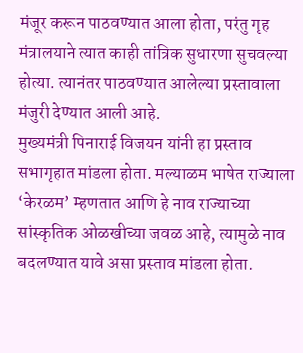मंजूर करून पाठवण्यात आला होता, परंतु गृह मंत्रालयाने त्यात काही तांत्रिक सुधारणा सुचवल्या होत्या. त्यानंतर पाठवण्यात आलेल्या प्रस्तावाला मंजुरी देण्यात आली आहे.
मुख्यमंत्री पिनाराई विजयन यांनी हा प्रस्ताव सभागृहात मांडला होता. मल्याळम भाषेत राज्याला ‘केरळम’ म्हणतात आणि हे नाव राज्याच्या सांस्कृतिक ओळखीच्या जवळ आहे, त्यामुळे नाव बदलण्यात यावे असा प्रस्ताव मांडला होता.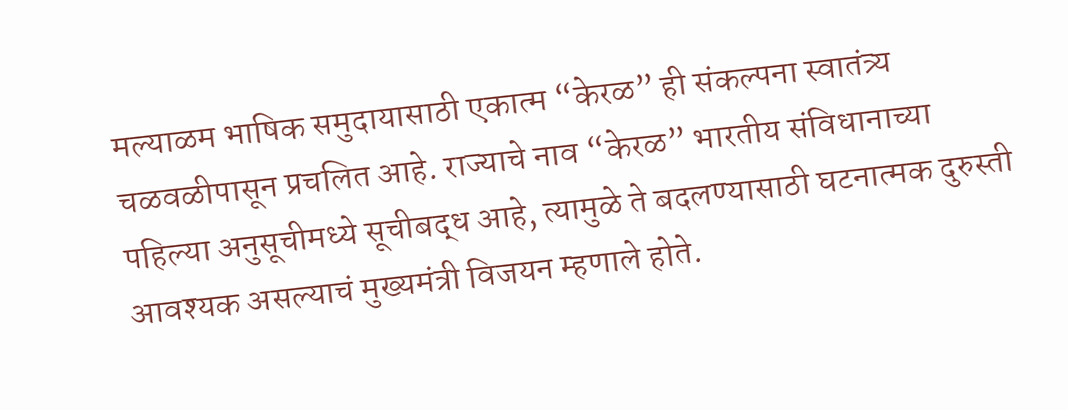मल्याळम भाषिक समुदायासाठी एकात्म “केरळ” ही संकल्पना स्वातंत्र्य चळवळीपासून प्रचलित आहे. राज्याचे नाव “केरळ” भारतीय संविधानाच्या पहिल्या अनुसूचीमध्ये सूचीबद्ध आहे, त्यामुळे ते बदलण्यासाठी घटनात्मक दुरुस्ती आवश्यक असल्याचं मुख्यमंत्री विजयन म्हणाले होते.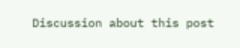Discussion about this post